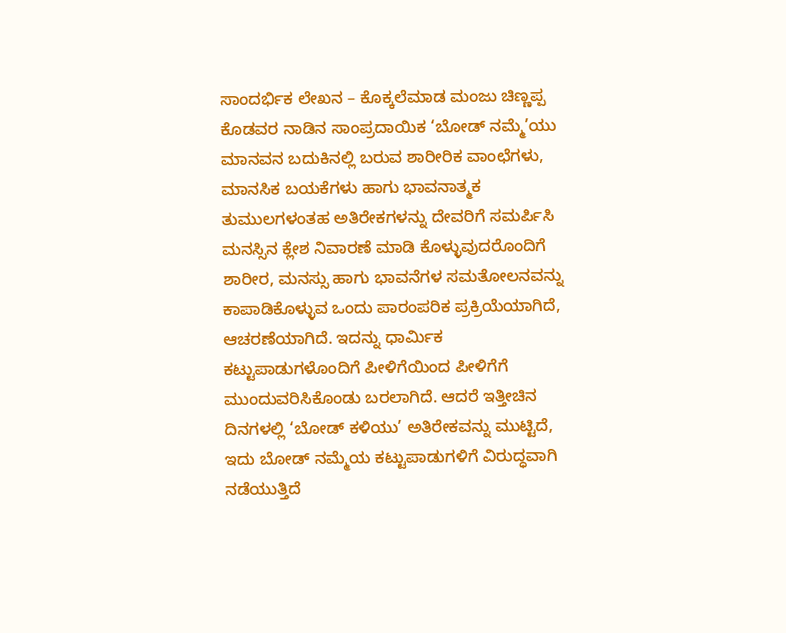ಸಾಂದರ್ಭಿಕ ಲೇಖನ – ಕೊಕ್ಕಲೆಮಾಡ ಮಂಜು ಚಿಣ್ಣಪ್ಪ
ಕೊಡವರ ನಾಡಿನ ಸಾಂಪ್ರದಾಯಿಕ ‘ಬೋಡ್ ನಮ್ಮೆ’ಯು ಮಾನವನ ಬದುಕಿನಲ್ಲಿ ಬರುವ ಶಾರೀರಿಕ ವಾಂಛೆಗಳು, ಮಾನಸಿಕ ಬಯಕೆಗಳು ಹಾಗು ಭಾವನಾತ್ಮಕ ತುಮುಲಗಳಂತಹ ಅತಿರೇಕಗಳನ್ನು ದೇವರಿಗೆ ಸಮರ್ಪಿಸಿ ಮನಸ್ಸಿನ ಕ್ಲೇಶ ನಿವಾರಣೆ ಮಾಡಿ ಕೊಳ್ಳುವುದರೊಂದಿಗೆ ಶಾರೀರ, ಮನಸ್ಸು ಹಾಗು ಭಾವನೆಗಳ ಸಮತೋಲನವನ್ನು ಕಾಪಾಡಿಕೊಳ್ಳುವ ಒಂದು ಪಾರಂಪರಿಕ ಪ್ರಕ್ರಿಯೆಯಾಗಿದೆ, ಆಚರಣೆಯಾಗಿದೆ. ಇದನ್ನು ಧಾರ್ಮಿಕ ಕಟ್ಟುಪಾಡುಗಳೊಂದಿಗೆ ಪೀಳಿಗೆಯಿಂದ ಪೀಳಿಗೆಗೆ ಮುಂದುವರಿಸಿಕೊಂಡು ಬರಲಾಗಿದೆ. ಆದರೆ ಇತ್ತೀಚಿನ ದಿನಗಳಲ್ಲಿ ‘ಬೋಡ್ ಕಳಿಯು’ ಅತಿರೇಕವನ್ನು ಮುಟ್ಟಿದೆ, ಇದು ಬೋಡ್ ನಮ್ಮೆಯ ಕಟ್ಟುಪಾಡುಗಳಿಗೆ ವಿರುದ್ಧವಾಗಿ ನಡೆಯುತ್ತಿದೆ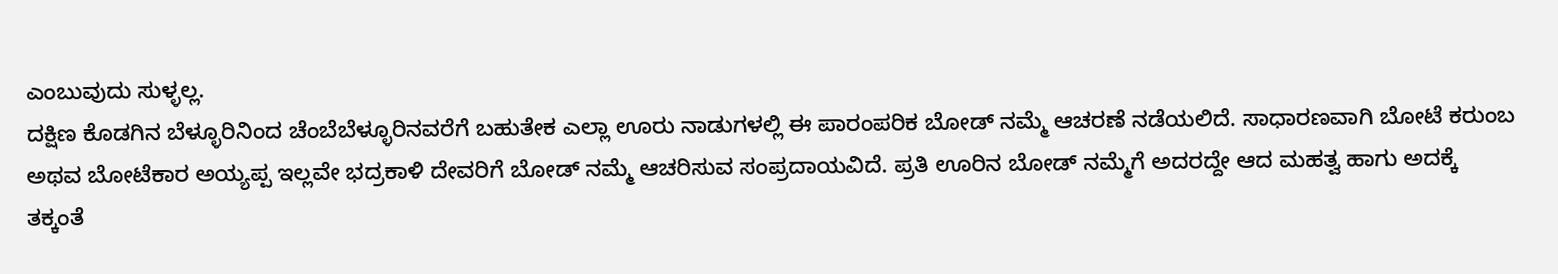ಎಂಬುವುದು ಸುಳ್ಳಲ್ಲ.
ದಕ್ಷಿಣ ಕೊಡಗಿನ ಬೆಳ್ಳೂರಿನಿಂದ ಚೆಂಬೆಬೆಳ್ಳೂರಿನವರೆಗೆ ಬಹುತೇಕ ಎಲ್ಲಾ ಊರು ನಾಡುಗಳಲ್ಲಿ ಈ ಪಾರಂಪರಿಕ ಬೋಡ್ ನಮ್ಮೆ ಆಚರಣೆ ನಡೆಯಲಿದೆ. ಸಾಧಾರಣವಾಗಿ ಬೋಟೆ ಕರುಂಬ ಅಥವ ಬೋಟೆಕಾರ ಅಯ್ಯಪ್ಪ ಇಲ್ಲವೇ ಭದ್ರಕಾಳಿ ದೇವರಿಗೆ ಬೋಡ್ ನಮ್ಮೆ ಆಚರಿಸುವ ಸಂಪ್ರದಾಯವಿದೆ. ಪ್ರತಿ ಊರಿನ ಬೋಡ್ ನಮ್ಮೆಗೆ ಅದರದ್ದೇ ಆದ ಮಹತ್ವ ಹಾಗು ಅದಕ್ಕೆ ತಕ್ಕಂತೆ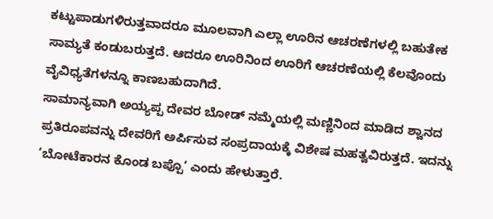ಕಟ್ಟುಪಾಡುಗಳಿರುತ್ತವಾದರೂ ಮೂಲವಾಗಿ ಎಲ್ಲಾ ಊರಿನ ಆಚರಣೆಗಳಲ್ಲಿ ಬಹುತೇಕ ಸಾಮ್ಯತೆ ಕಂಡುಬರುತ್ತದೆ. ಆದರೂ ಊರಿನಿಂದ ಊರಿಗೆ ಆಚರಣೆಯಲ್ಲಿ ಕೆಲವೊಂದು ವೈವಿಧ್ಯತೆಗಳನ್ನೂ ಕಾಣಬಹುದಾಗಿದೆ.
ಸಾಮಾನ್ಯವಾಗಿ ಅಯ್ಯಪ್ಪ ದೇವರ ಬೋಡ್ ನಮ್ಮೆಯಲ್ಲಿ ಮಣ್ಣಿನಿಂದ ಮಾಡಿದ ಶ್ವಾನದ ಪ್ರತಿರೂಪವನ್ನು ದೇವರಿಗೆ ಅರ್ಪಿಸುವ ಸಂಪ್ರದಾಯಕ್ಕೆ ವಿಶೇಷ ಮಹತ್ವವಿರುತ್ತದೆ. ಇದನ್ನು ‘ಬೋಟೆಕಾರನ ಕೊಂಡ ಬಪ್ಪೊ’ ಎಂದು ಹೇಳುತ್ತಾರೆ.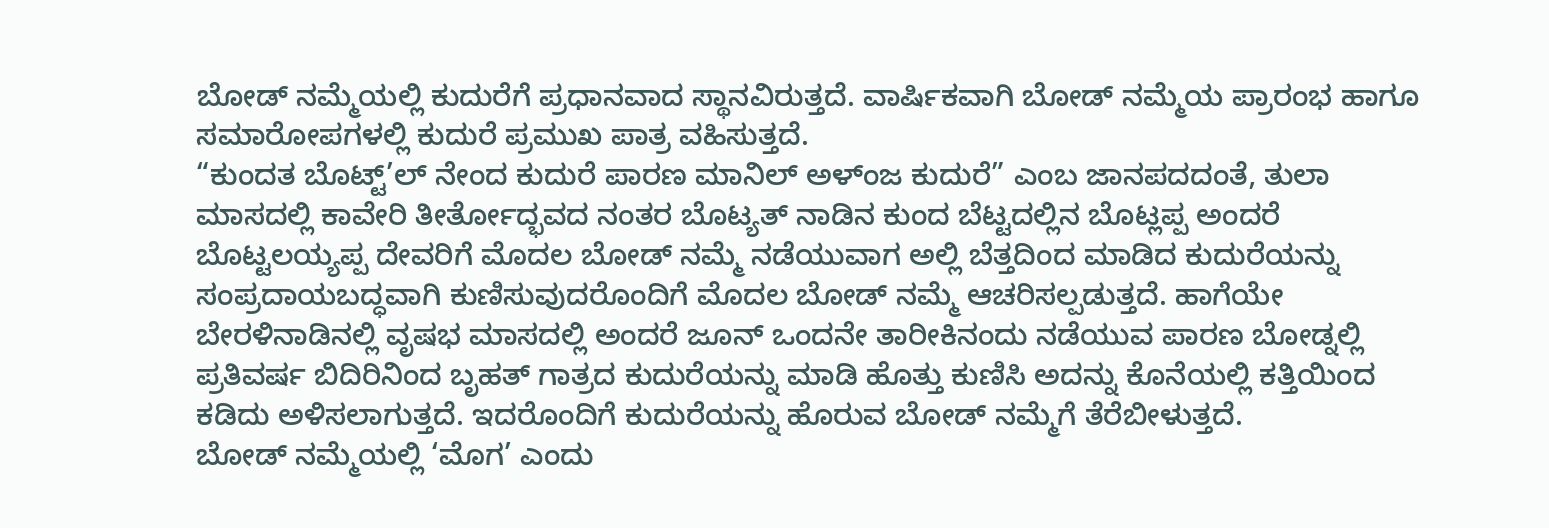ಬೋಡ್ ನಮ್ಮೆಯಲ್ಲಿ ಕುದುರೆಗೆ ಪ್ರಧಾನವಾದ ಸ್ಥಾನವಿರುತ್ತದೆ. ವಾರ್ಷಿಕವಾಗಿ ಬೋಡ್ ನಮ್ಮೆಯ ಪ್ರಾರಂಭ ಹಾಗೂ ಸಮಾರೋಪಗಳಲ್ಲಿ ಕುದುರೆ ಪ್ರಮುಖ ಪಾತ್ರ ವಹಿಸುತ್ತದೆ.
“ಕುಂದತ ಬೊಟ್ಟ್’ಲ್ ನೇಂದ ಕುದುರೆ ಪಾರಣ ಮಾನಿಲ್ ಅಳ್ಂಜ ಕುದುರೆ” ಎಂಬ ಜಾನಪದದಂತೆ, ತುಲಾ ಮಾಸದಲ್ಲಿ ಕಾವೇರಿ ತೀರ್ತೋದ್ಭವದ ನಂತರ ಬೊಟ್ಯತ್ ನಾಡಿನ ಕುಂದ ಬೆಟ್ಟದಲ್ಲಿನ ಬೊಟ್ಲಪ್ಪ ಅಂದರೆ ಬೊಟ್ಟಲಯ್ಯಪ್ಪ ದೇವರಿಗೆ ಮೊದಲ ಬೋಡ್ ನಮ್ಮೆ ನಡೆಯುವಾಗ ಅಲ್ಲಿ ಬೆತ್ತದಿಂದ ಮಾಡಿದ ಕುದುರೆಯನ್ನು ಸಂಪ್ರದಾಯಬದ್ಧವಾಗಿ ಕುಣಿಸುವುದರೊಂದಿಗೆ ಮೊದಲ ಬೋಡ್ ನಮ್ಮೆ ಆಚರಿಸಲ್ಪಡುತ್ತದೆ. ಹಾಗೆಯೇ ಬೇರಳಿನಾಡಿನಲ್ಲಿ ವೃಷಭ ಮಾಸದಲ್ಲಿ ಅಂದರೆ ಜೂನ್ ಒಂದನೇ ತಾರೀಕಿನಂದು ನಡೆಯುವ ಪಾರಣ ಬೋಡ್ನಲ್ಲಿ ಪ್ರತಿವರ್ಷ ಬಿದಿರಿನಿಂದ ಬೃಹತ್ ಗಾತ್ರದ ಕುದುರೆಯನ್ನು ಮಾಡಿ ಹೊತ್ತು ಕುಣಿಸಿ ಅದನ್ನು ಕೊನೆಯಲ್ಲಿ ಕತ್ತಿಯಿಂದ ಕಡಿದು ಅಳಿಸಲಾಗುತ್ತದೆ. ಇದರೊಂದಿಗೆ ಕುದುರೆಯನ್ನು ಹೊರುವ ಬೋಡ್ ನಮ್ಮೆಗೆ ತೆರೆಬೀಳುತ್ತದೆ.
ಬೋಡ್ ನಮ್ಮೆಯಲ್ಲಿ ‘ಮೊಗ’ ಎಂದು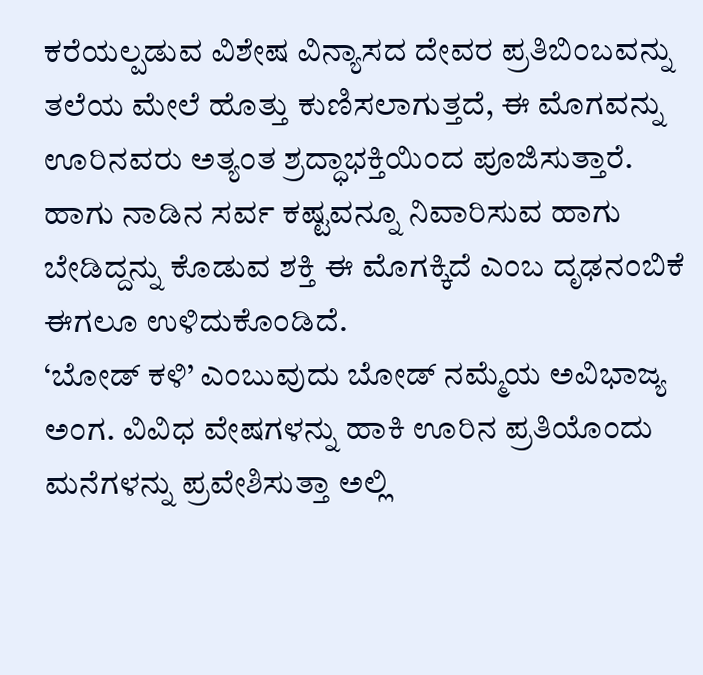ಕರೆಯಲ್ಪಡುವ ವಿಶೇಷ ವಿನ್ಯಾಸದ ದೇವರ ಪ್ರತಿಬಿಂಬವನ್ನು ತಲೆಯ ಮೇಲೆ ಹೊತ್ತು ಕುಣಿಸಲಾಗುತ್ತದೆ, ಈ ಮೊಗವನ್ನು ಊರಿನವರು ಅತ್ಯಂತ ಶ್ರದ್ಧಾಭಕ್ತಿಯಿಂದ ಪೂಜಿಸುತ್ತಾರೆ. ಹಾಗು ನಾಡಿನ ಸರ್ವ ಕಷ್ಟವನ್ನೂ ನಿವಾರಿಸುವ ಹಾಗು ಬೇಡಿದ್ದನ್ನು ಕೊಡುವ ಶಕ್ತಿ ಈ ಮೊಗಕ್ಕಿದೆ ಎಂಬ ದೃಢನಂಬಿಕೆ ಈಗಲೂ ಉಳಿದುಕೊಂಡಿದೆ.
‘ಬೋಡ್ ಕಳಿ’ ಎಂಬುವುದು ಬೋಡ್ ನಮ್ಮೆಯ ಅವಿಭಾಜ್ಯ ಅಂಗ. ವಿವಿಧ ವೇಷಗಳನ್ನು ಹಾಕಿ ಊರಿನ ಪ್ರತಿಯೊಂದು ಮನೆಗಳನ್ನು ಪ್ರವೇಶಿಸುತ್ತಾ ಅಲ್ಲಿ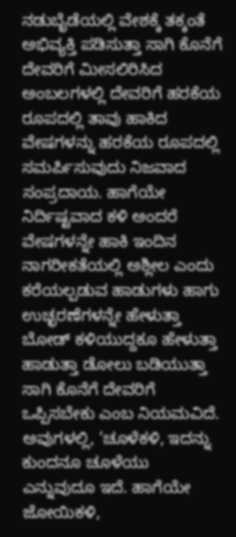ನಡುಬೈಡೆಯಲ್ಲಿ ವೇಶಕ್ಕೆ ತಕ್ಕಂತೆ ಅಭಿವ್ಯಕ್ತಿ ಪಡಿಸುತ್ತಾ ಸಾಗಿ ಕೊನೆಗೆ ದೇವರಿಗೆ ಮೀಸಲಿರಿಸಿದ ಅಂಬಲಗಳಲ್ಲಿ ದೇವರಿಗೆ ಹರಕೆಯ ರೂಪದಲ್ಲಿ ತಾವು ಹಾಕಿದ ವೇಷಗಳನ್ನು ಹರಕೆಯ ರೂಪದಲ್ಲಿ ಸಮರ್ಪಿಸುವುದು ನಿಜವಾದ ಸಂಪ್ರದಾಯ. ಹಾಗೆಯೇ ನಿರ್ದಿಷ್ಟವಾದ ಕಳಿ ಅಂದರೆ ವೇಷಗಳನ್ನೇ ಹಾಕಿ ಇಂದಿನ ನಾಗರೀಕತೆಯಲ್ಲಿ ಅಶ್ಲೀಲ ಎಂದು ಕರೆಯಲ್ಪಡುವ ಹಾಡುಗಳು ಹಾಗು ಉಚ್ಛರಣೆಗಳನ್ನೇ ಹೇಳುತ್ತಾ ಬೋಡ್ ಕಳಿಯುದ್ದಕೂ ಹೇಳುತ್ತಾ ಹಾಡುತ್ತಾ ಡೋಲು ಬಡಿಯುತ್ತಾ ಸಾಗಿ ಕೊನೆಗೆ ದೇವರಿಗೆ ಒಪ್ಪಿಸಬೇಕು ಎಂಬ ನಿಯಮವಿದೆ. ಅವುಗಳಲ್ಲಿ, ‘ಚೂಳೆಕಳಿ, ಇದನ್ನು ಕುಂದನೂ ಚೂಳೆಯು ಎನ್ನುವುದೂ ಇದೆ. ಹಾಗೆಯೇ ಜೋಯಿಕಳಿ,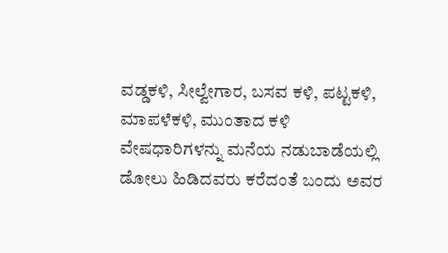ವಡ್ಡಕಳಿ, ಸೀಲ್ವೇಗಾರ, ಬಸವ ಕಳಿ, ಪಟ್ಟಕಳಿ, ಮಾಪಳೆಕಳಿ, ಮುಂತಾದ ಕಳಿ ವೇಷಧಾರಿಗಳನ್ನು ಮನೆಯ ನಡುಬಾಡೆಯಲ್ಲಿ ಡೋಲು ಹಿಡಿದವರು ಕರೆದಂತೆ ಬಂದು ಅವರ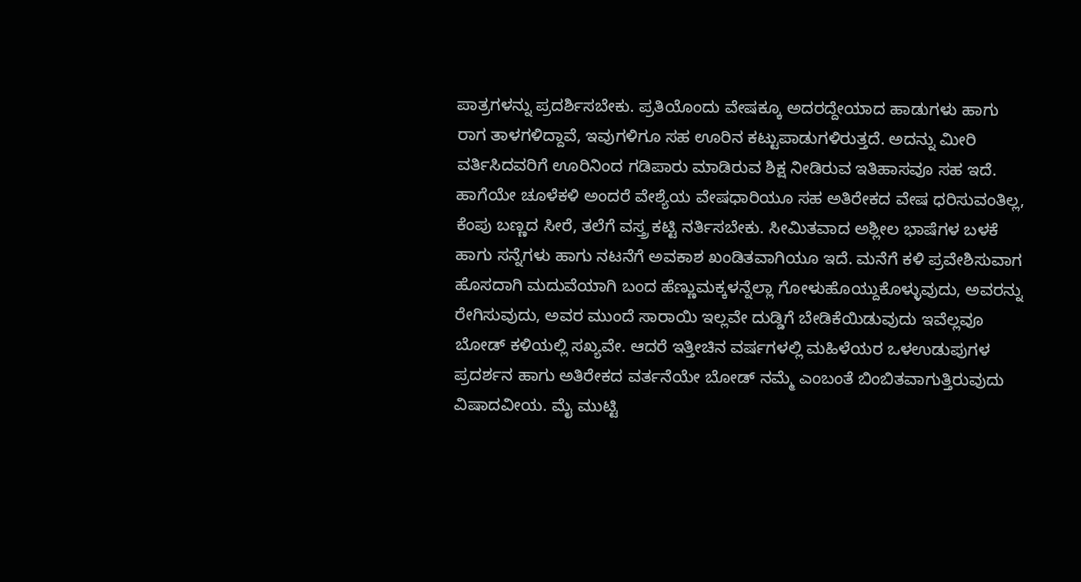ಪಾತ್ರಗಳನ್ನು ಪ್ರದರ್ಶಿಸಬೇಕು. ಪ್ರತಿಯೊಂದು ವೇಷಕ್ಕೂ ಅದರದ್ದೇಯಾದ ಹಾಡುಗಳು ಹಾಗು ರಾಗ ತಾಳಗಳಿದ್ದಾವೆ, ಇವುಗಳಿಗೂ ಸಹ ಊರಿನ ಕಟ್ಟುಪಾಡುಗಳಿರುತ್ತದೆ. ಅದನ್ನು ಮೀರಿ ವರ್ತಿಸಿದವರಿಗೆ ಊರಿನಿಂದ ಗಡಿಪಾರು ಮಾಡಿರುವ ಶಿಕ್ಷ ನೀಡಿರುವ ಇತಿಹಾಸವೂ ಸಹ ಇದೆ. ಹಾಗೆಯೇ ಚೂಳೆಕಳಿ ಅಂದರೆ ವೇಶ್ಯೆಯ ವೇಷಧಾರಿಯೂ ಸಹ ಅತಿರೇಕದ ವೇಷ ಧರಿಸುವಂತಿಲ್ಲ, ಕೆಂಪು ಬಣ್ಣದ ಸೀರೆ, ತಲೆಗೆ ವಸ್ತ್ರ ಕಟ್ಟಿ ನರ್ತಿಸಬೇಕು. ಸೀಮಿತವಾದ ಅಶ್ಲೀಲ ಭಾಷೆಗಳ ಬಳಕೆ ಹಾಗು ಸನ್ನೆಗಳು ಹಾಗು ನಟನೆಗೆ ಅವಕಾಶ ಖಂಡಿತವಾಗಿಯೂ ಇದೆ. ಮನೆಗೆ ಕಳಿ ಪ್ರವೇಶಿಸುವಾಗ ಹೊಸದಾಗಿ ಮದುವೆಯಾಗಿ ಬಂದ ಹೆಣ್ಣುಮಕ್ಕಳನ್ನೆಲ್ಲಾ ಗೋಳುಹೊಯ್ದುಕೊಳ್ಳುವುದು, ಅವರನ್ನು ರೇಗಿಸುವುದು, ಅವರ ಮುಂದೆ ಸಾರಾಯಿ ಇಲ್ಲವೇ ದುಡ್ಡಿಗೆ ಬೇಡಿಕೆಯಿಡುವುದು ಇವೆಲ್ಲವೂ ಬೋಡ್ ಕಳಿಯಲ್ಲಿ ಸಖ್ಯವೇ. ಆದರೆ ಇತ್ತೀಚಿನ ವರ್ಷಗಳಲ್ಲಿ ಮಹಿಳೆಯರ ಒಳಉಡುಪುಗಳ ಪ್ರದರ್ಶನ ಹಾಗು ಅತಿರೇಕದ ವರ್ತನೆಯೇ ಬೋಡ್ ನಮ್ಮೆ ಎಂಬಂತೆ ಬಿಂಬಿತವಾಗುತ್ತಿರುವುದು ವಿಷಾದವೀಯ. ಮೈ ಮುಟ್ಟಿ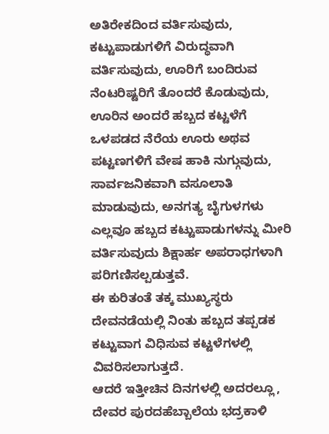ಅತಿರೇಕದಿಂದ ವರ್ತಿಸುವುದು, ಕಟ್ಟುಪಾಡುಗಳಿಗೆ ವಿರುದ್ಧವಾಗಿ ವರ್ತಿಸುವುದು, ಊರಿಗೆ ಬಂದಿರುವ ನೆಂಟರಿಷ್ಟರಿಗೆ ತೊಂದರೆ ಕೊಡುವುದು, ಊರಿನ ಅಂದರೆ ಹಬ್ಬದ ಕಟ್ಟಳೆಗೆ ಒಳಪಡದ ನೆರೆಯ ಊರು ಅಥವ ಪಟ್ಟಣಗಳಿಗೆ ವೇಷ ಹಾಕಿ ನುಗ್ಗುವುದು, ಸಾರ್ವಜನಿಕವಾಗಿ ವಸೂಲಾತಿ ಮಾಡುವುದು, ಅನಗತ್ಯ ಬೈಗುಳಗಳು ಎಲ್ಲವೂ ಹಬ್ಬದ ಕಟ್ಟುಪಾಡುಗಳನ್ನು ಮೀರಿ ವರ್ತಿಸುವುದು ಶಿಕ್ಷಾರ್ಹ ಅಪರಾಧಗಳಾಗಿ ಪರಿಗಣಿಸಲ್ಪಡುತ್ತವೆ.
ಈ ಕುರಿತಂತೆ ತಕ್ಕ ಮುಖ್ಯಸ್ಥರು ದೇವನಡೆಯಲ್ಲಿ ನಿಂತು ಹಬ್ಬದ ತಪ್ಪಡಕ ಕಟ್ಟುವಾಗ ವಿಧಿಸುವ ಕಟ್ಟಳೆಗಳಲ್ಲಿ ವಿವರಿಸಲಾಗುತ್ತದೆ.
ಆದರೆ ಇತ್ತೀಚಿನ ದಿನಗಳಲ್ಲಿ ಅದರಲ್ಲೂ, ದೇವರ ಪುರದಹೆಬ್ಬಾಲೆಯ ಭದ್ರಕಾಳಿ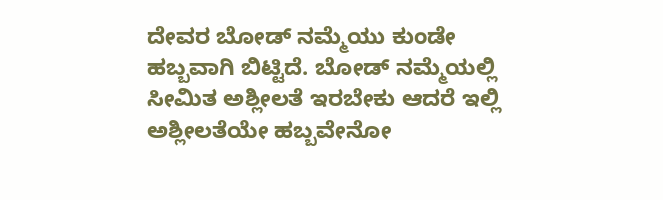ದೇವರ ಬೋಡ್ ನಮ್ಮೆಯು ಕುಂಡೇ ಹಬ್ಬವಾಗಿ ಬಿಟ್ಟಿದೆ. ಬೋಡ್ ನಮ್ಮೆಯಲ್ಲಿ ಸೀಮಿತ ಅಶ್ಲೀಲತೆ ಇರಬೇಕು ಆದರೆ ಇಲ್ಲಿ ಅಶ್ಲೀಲತೆಯೇ ಹಬ್ಬವೇನೋ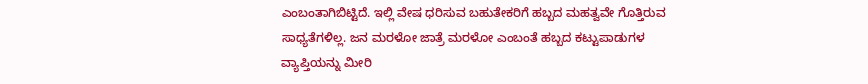ಎಂಬಂತಾಗಿಬಿಟ್ಟಿದೆ. ಇಲ್ಲಿ ವೇಷ ಧರಿಸುವ ಬಹುತೇಕರಿಗೆ ಹಬ್ಬದ ಮಹತ್ವವೇ ಗೊತ್ತಿರುವ ಸಾಧ್ಯತೆಗಳಿಲ್ಲ. ಜನ ಮರಳೋ ಜಾತ್ರೆ ಮರಳೋ ಎಂಬಂತೆ ಹಬ್ಬದ ಕಟ್ಟುಪಾಡುಗಳ ವ್ಯಾಪ್ತಿಯನ್ನು ಮೀರಿ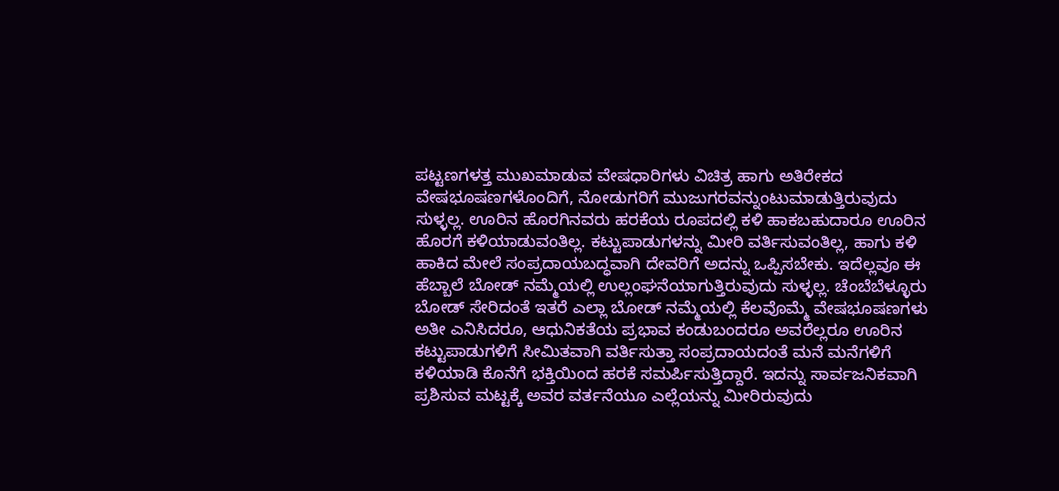ಪಟ್ಟಣಗಳತ್ತ ಮುಖಮಾಡುವ ವೇಷಧಾರಿಗಳು ವಿಚಿತ್ರ ಹಾಗು ಅತಿರೇಕದ ವೇಷಭೂಷಣಗಳೊಂದಿಗೆ, ನೋಡುಗರಿಗೆ ಮುಜುಗರವನ್ನುಂಟುಮಾಡುತ್ತಿರುವುದು ಸುಳ್ಳಲ್ಲ. ಊರಿನ ಹೊರಗಿನವರು ಹರಕೆಯ ರೂಪದಲ್ಲಿ ಕಳಿ ಹಾಕಬಹುದಾರೂ ಊರಿನ ಹೊರಗೆ ಕಳಿಯಾಡುವಂತಿಲ್ಲ. ಕಟ್ಟುಪಾಡುಗಳನ್ನು ಮೀರಿ ವರ್ತಿಸುವಂತಿಲ್ಲ, ಹಾಗು ಕಳಿ ಹಾಕಿದ ಮೇಲೆ ಸಂಪ್ರದಾಯಬದ್ಧವಾಗಿ ದೇವರಿಗೆ ಅದನ್ನು ಒಪ್ಪಿಸಬೇಕು. ಇದೆಲ್ಲವೂ ಈ ಹೆಬ್ಬಾಲೆ ಬೋಡ್ ನಮ್ಮೆಯಲ್ಲಿ ಉಲ್ಲಂಘನೆಯಾಗುತ್ತಿರುವುದು ಸುಳ್ಳಲ್ಲ. ಚೆಂಬೆಬೆಳ್ಳೂರು ಬೋಡ್ ಸೇರಿದಂತೆ ಇತರೆ ಎಲ್ಲಾ ಬೋಡ್ ನಮ್ಮೆಯಲ್ಲಿ ಕೆಲವೊಮ್ಮೆ ವೇಷಭೂಷಣಗಳು ಅತೀ ಎನಿಸಿದರೂ, ಆಧುನಿಕತೆಯ ಪ್ರಭಾವ ಕಂಡುಬಂದರೂ ಅವರೆಲ್ಲರೂ ಊರಿನ ಕಟ್ಟುಪಾಡುಗಳಿಗೆ ಸೀಮಿತವಾಗಿ ವರ್ತಿಸುತ್ತಾ ಸಂಪ್ರದಾಯದಂತೆ ಮನೆ ಮನೆಗಳಿಗೆ ಕಳಿಯಾಡಿ ಕೊನೆಗೆ ಭಕ್ತಿಯಿಂದ ಹರಕೆ ಸಮರ್ಪಿಸುತ್ತಿದ್ದಾರೆ. ಇದನ್ನು ಸಾರ್ವಜನಿಕವಾಗಿ ಪ್ರಶಿಸುವ ಮಟ್ಟಕ್ಕೆ ಅವರ ವರ್ತನೆಯೂ ಎಲ್ಲೆಯನ್ನು ಮೀರಿರುವುದು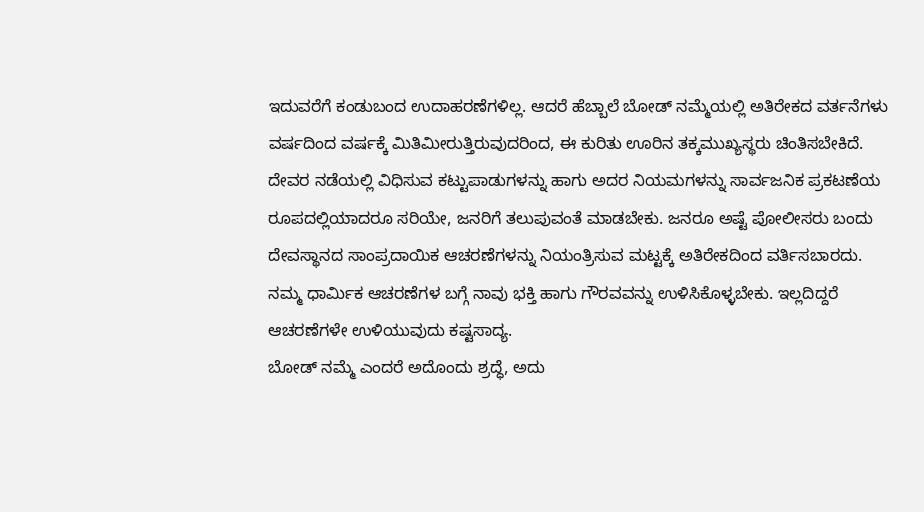ಇದುವರೆಗೆ ಕಂಡುಬಂದ ಉದಾಹರಣೆಗಳಿಲ್ಲ. ಆದರೆ ಹೆಬ್ಬಾಲೆ ಬೋಡ್ ನಮ್ಮೆಯಲ್ಲಿ ಅತಿರೇಕದ ವರ್ತನೆಗಳು ವರ್ಷದಿಂದ ವರ್ಷಕ್ಕೆ ಮಿತಿಮೀರುತ್ತಿರುವುದರಿಂದ, ಈ ಕುರಿತು ಊರಿನ ತಕ್ಕಮುಖ್ಯಸ್ಥರು ಚಿಂತಿಸಬೇಕಿದೆ. ದೇವರ ನಡೆಯಲ್ಲಿ ವಿಧಿಸುವ ಕಟ್ಟುಪಾಡುಗಳನ್ನು ಹಾಗು ಅದರ ನಿಯಮಗಳನ್ನು ಸಾರ್ವಜನಿಕ ಪ್ರಕಟಣೆಯ ರೂಪದಲ್ಲಿಯಾದರೂ ಸರಿಯೇ, ಜನರಿಗೆ ತಲುಪುವಂತೆ ಮಾಡಬೇಕು. ಜನರೂ ಅಷ್ಟೆ ಪೋಲೀಸರು ಬಂದು ದೇವಸ್ಥಾನದ ಸಾಂಪ್ರದಾಯಿಕ ಆಚರಣೆಗಳನ್ನು ನಿಯಂತ್ರಿಸುವ ಮಟ್ಟಕ್ಕೆ ಅತಿರೇಕದಿಂದ ವರ್ತಿಸಬಾರದು. ನಮ್ಮ ಧಾರ್ಮಿಕ ಆಚರಣೆಗಳ ಬಗ್ಗೆ ನಾವು ಭಕ್ತಿ ಹಾಗು ಗೌರವವನ್ನು ಉಳಿಸಿಕೊಳ್ಳಬೇಕು. ಇಲ್ಲದಿದ್ದರೆ ಆಚರಣೆಗಳೇ ಉಳಿಯುವುದು ಕಷ್ಟಸಾದ್ಯ.
ಬೋಡ್ ನಮ್ಮೆ ಎಂದರೆ ಅದೊಂದು ಶ್ರದ್ಧೆ, ಅದು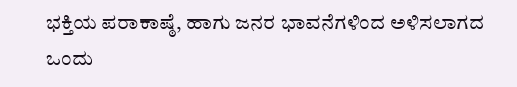ಭಕ್ತಿಯ ಪರಾಕಾಷ್ಠೆ, ಹಾಗು ಜನರ ಭಾವನೆಗಳಿಂದ ಅಳಿಸಲಾಗದ ಒಂದು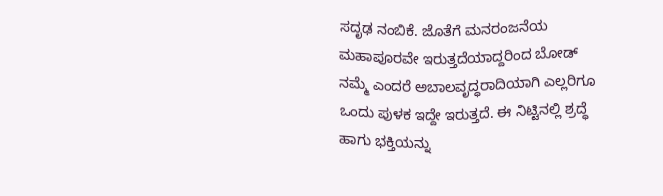ಸದೃಢ ನಂಬಿಕೆ. ಜೊತೆಗೆ ಮನರಂಜನೆಯ ಮಹಾಪೂರವೇ ಇರುತ್ತದೆಯಾದ್ದರಿಂದ ಬೋಡ್ ನಮ್ಮೆ ಎಂದರೆ ಅಬಾಲವೃದ್ಧರಾದಿಯಾಗಿ ಎಲ್ಲರಿಗೂ ಒಂದು ಪುಳಕ ಇದ್ದೇ ಇರುತ್ತದೆ. ಈ ನಿಟ್ಟಿನಲ್ಲಿ ಶ್ರದ್ಧೆ ಹಾಗು ಭಕ್ತಿಯನ್ನು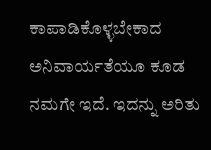ಕಾಪಾಡಿಕೊಳ್ಳಬೇಕಾದ ಅನಿವಾರ್ಯತೆಯೂ ಕೂಡ ನಮಗೇ ಇದೆ. ಇದನ್ನು ಅರಿತು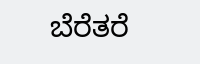ಬೆರೆತರೆ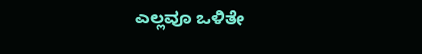ಎಲ್ಲವೂ ಒಳಿತೇ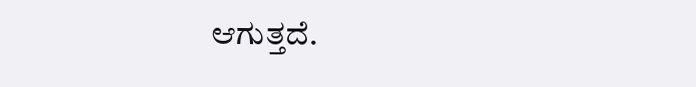ಆಗುತ್ತದೆ.